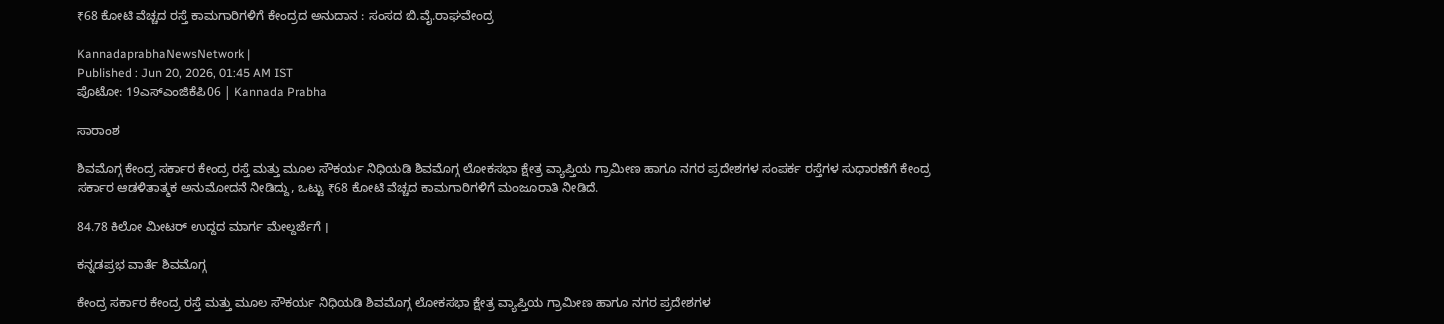₹68 ಕೋಟಿ ವೆಚ್ಚದ ರಸ್ತೆ ಕಾಮಗಾರಿಗಳಿಗೆ ಕೇಂದ್ರದ ಅನುದಾನ : ಸಂಸದ ಬಿ.ವೈ.ರಾಘವೇಂದ್ರ

KannadaprabhaNewsNetwork |
Published : Jun 20, 2026, 01:45 AM IST
ಪೊಟೋ: 19ಎಸ್‌ಎಂಜಿಕೆಪಿ06 | Kannada Prabha

ಸಾರಾಂಶ

ಶಿವಮೊಗ್ಗ ಕೇಂದ್ರ ಸರ್ಕಾರ ಕೇಂದ್ರ ರಸ್ತೆ ಮತ್ತು ಮೂಲ ಸೌಕರ್ಯ ನಿಧಿಯಡಿ ಶಿವಮೊಗ್ಗ ಲೋಕಸಭಾ ಕ್ಷೇತ್ರ ವ್ಯಾಪ್ತಿಯ ಗ್ರಾಮೀಣ ಹಾಗೂ ನಗರ ಪ್ರದೇಶಗಳ ಸಂಪರ್ಕ ರಸ್ತೆಗಳ ಸುಧಾರಣೆಗೆ ಕೇಂದ್ರ ಸರ್ಕಾರ ಆಡಳಿತಾತ್ಮಕ ಅನುಮೋದನೆ ನೀಡಿದ್ದು, ಒಟ್ಟು ₹68 ಕೋಟಿ ವೆಚ್ಚದ ಕಾಮಗಾರಿಗಳಿಗೆ ಮಂಜೂರಾತಿ ನೀಡಿದೆ.

84.78 ಕಿಲೋ ಮೀಟರ್ ಉದ್ದದ ಮಾರ್ಗ ಮೇಲ್ದರ್ಜೆಗೆ ।

ಕನ್ನಡಪ್ರಭ ವಾರ್ತೆ ಶಿವಮೊಗ್ಗ

ಕೇಂದ್ರ ಸರ್ಕಾರ ಕೇಂದ್ರ ರಸ್ತೆ ಮತ್ತು ಮೂಲ ಸೌಕರ್ಯ ನಿಧಿಯಡಿ ಶಿವಮೊಗ್ಗ ಲೋಕಸಭಾ ಕ್ಷೇತ್ರ ವ್ಯಾಪ್ತಿಯ ಗ್ರಾಮೀಣ ಹಾಗೂ ನಗರ ಪ್ರದೇಶಗಳ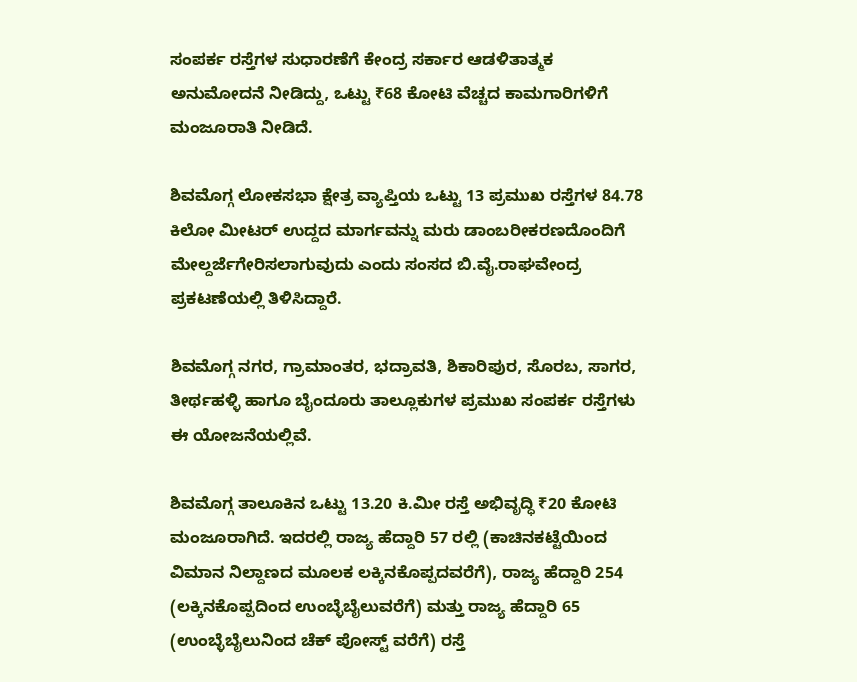ಸಂಪರ್ಕ ರಸ್ತೆಗಳ ಸುಧಾರಣೆಗೆ ಕೇಂದ್ರ ಸರ್ಕಾರ ಆಡಳಿತಾತ್ಮಕ ಅನುಮೋದನೆ ನೀಡಿದ್ದು, ಒಟ್ಟು ₹68 ಕೋಟಿ ವೆಚ್ಚದ ಕಾಮಗಾರಿಗಳಿಗೆ ಮಂಜೂರಾತಿ ನೀಡಿದೆ.

ಶಿವಮೊಗ್ಗ ಲೋಕಸಭಾ ಕ್ಷೇತ್ರ ವ್ಯಾಪ್ತಿಯ ಒಟ್ಟು 13 ಪ್ರಮುಖ ರಸ್ತೆಗಳ 84.78 ಕಿಲೋ ಮೀಟರ್ ಉದ್ದದ ಮಾರ್ಗವನ್ನು ಮರು ಡಾಂಬರೀಕರಣದೊಂದಿಗೆ ಮೇಲ್ದರ್ಜೆಗೇರಿಸಲಾಗುವುದು ಎಂದು ಸಂಸದ ಬಿ.ವೈ.ರಾಘವೇಂದ್ರ ಪ್ರಕಟಣೆಯಲ್ಲಿ ತಿಳಿಸಿದ್ದಾರೆ.

ಶಿವಮೊಗ್ಗ ನಗರ, ಗ್ರಾಮಾಂತರ, ಭದ್ರಾವತಿ, ಶಿಕಾರಿಪುರ, ಸೊರಬ, ಸಾಗರ, ತೀರ್ಥಹಳ್ಳಿ ಹಾಗೂ ಬೈಂದೂರು ತಾಲ್ಲೂಕುಗಳ ಪ್ರಮುಖ ಸಂಪರ್ಕ ರಸ್ತೆಗಳು ಈ ಯೋಜನೆಯಲ್ಲಿವೆ.

ಶಿವಮೊಗ್ಗ ತಾಲೂಕಿನ ಒಟ್ಟು 13.20 ಕಿ.ಮೀ ರಸ್ತೆ ಅಭಿವೃದ್ಧಿ ₹20 ಕೋಟಿ ಮಂಜೂರಾಗಿದೆ. ಇದರಲ್ಲಿ ರಾಜ್ಯ ಹೆದ್ದಾರಿ 57 ರಲ್ಲಿ (ಕಾಚಿನಕಟ್ಟೆಯಿಂದ ವಿಮಾನ ನಿಲ್ದಾಣದ ಮೂಲಕ ಲಕ್ಕಿನಕೊಪ್ಪದವರೆಗೆ), ರಾಜ್ಯ ಹೆದ್ದಾರಿ 254 (ಲಕ್ಕಿನಕೊಪ್ಪದಿಂದ ಉಂಬ್ಳೆಬೈಲುವರೆಗೆ) ಮತ್ತು ರಾಜ್ಯ ಹೆದ್ದಾರಿ 65 (ಉಂಬ್ಳೆಬೈಲುನಿಂದ ಚೆಕ್ ಪೋಸ್ಟ್ ವರೆಗೆ) ರಸ್ತೆ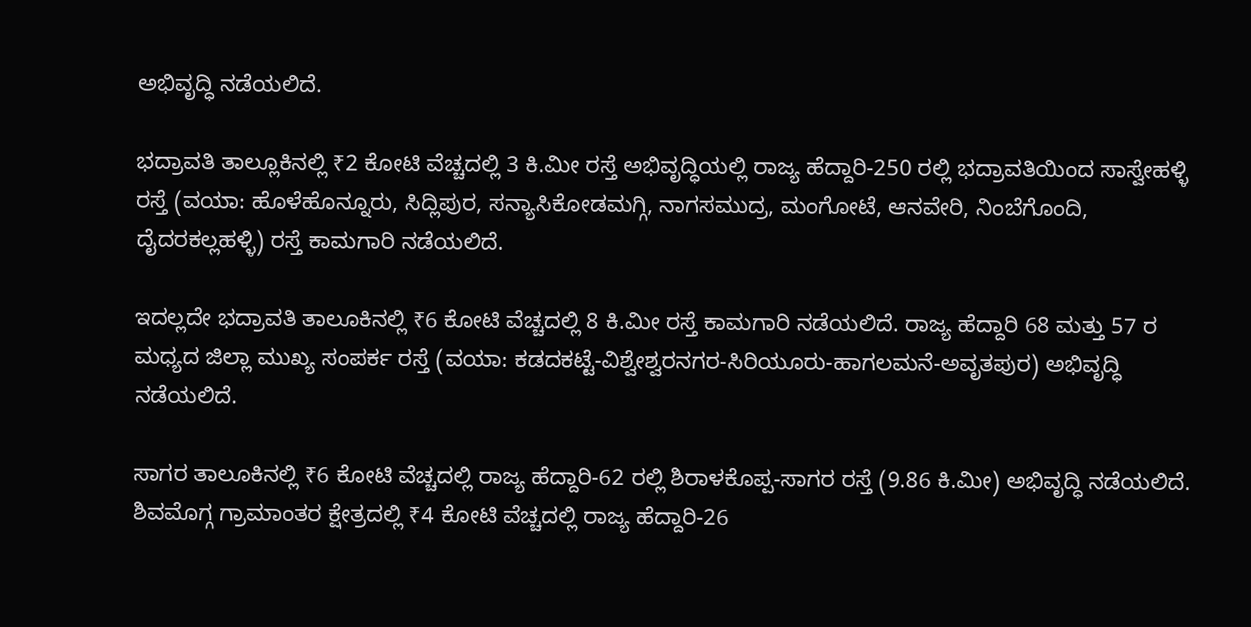ಅಭಿವೃದ್ಧಿ ನಡೆಯಲಿದೆ.

ಭದ್ರಾವತಿ ತಾಲ್ಲೂಕಿನಲ್ಲಿ ₹2 ಕೋಟಿ ವೆಚ್ಚದಲ್ಲಿ 3 ಕಿ.ಮೀ ರಸ್ತೆ ಅಭಿವೃದ್ಧಿಯಲ್ಲಿ ರಾಜ್ಯ ಹೆದ್ದಾರಿ-250 ರಲ್ಲಿ ಭದ್ರಾವತಿಯಿಂದ ಸಾಸ್ವೇಹಳ್ಳಿ ರಸ್ತೆ (ವಯಾ: ಹೊಳೆಹೊನ್ನೂರು, ಸಿದ್ಲಿಪುರ, ಸನ್ಯಾಸಿಕೋಡಮಗ್ಗಿ, ನಾಗಸಮುದ್ರ, ಮಂಗೋಟೆ, ಆನವೇರಿ, ನಿಂಬೆಗೊಂದಿ, ದೈದರಕಲ್ಲಹಳ್ಳಿ) ರಸ್ತೆ ಕಾಮಗಾರಿ ನಡೆಯಲಿದೆ.

ಇದಲ್ಲದೇ ಭದ್ರಾವತಿ ತಾಲೂಕಿನಲ್ಲಿ ₹6 ಕೋಟಿ ವೆಚ್ಚದಲ್ಲಿ 8 ಕಿ.ಮೀ ರಸ್ತೆ ಕಾಮಗಾರಿ ನಡೆಯಲಿದೆ. ರಾಜ್ಯ ಹೆದ್ದಾರಿ 68 ಮತ್ತು 57 ರ ಮಧ್ಯದ ಜಿಲ್ಲಾ ಮುಖ್ಯ ಸಂಪರ್ಕ ರಸ್ತೆ (ವಯಾ: ಕಡದಕಟ್ಟೆ-ವಿಶ್ವೇಶ್ವರನಗರ-ಸಿರಿಯೂರು-ಹಾಗಲಮನೆ-ಅವೃತಪುರ) ಅಭಿವೃದ್ಧಿ ನಡೆಯಲಿದೆ.

ಸಾಗರ ತಾಲೂಕಿನಲ್ಲಿ ₹6 ಕೋಟಿ ವೆಚ್ಚದಲ್ಲಿ ರಾಜ್ಯ ಹೆದ್ದಾರಿ-62 ರಲ್ಲಿ ಶಿರಾಳಕೊಪ್ಪ-ಸಾಗರ ರಸ್ತೆ (9.86 ಕಿ.ಮೀ) ಅಭಿವೃದ್ಧಿ ನಡೆಯಲಿದೆ. ಶಿವಮೊಗ್ಗ ಗ್ರಾಮಾಂತರ ಕ್ಷೇತ್ರದಲ್ಲಿ ₹4 ಕೋಟಿ ವೆಚ್ಚದಲ್ಲಿ ರಾಜ್ಯ ಹೆದ್ದಾರಿ-26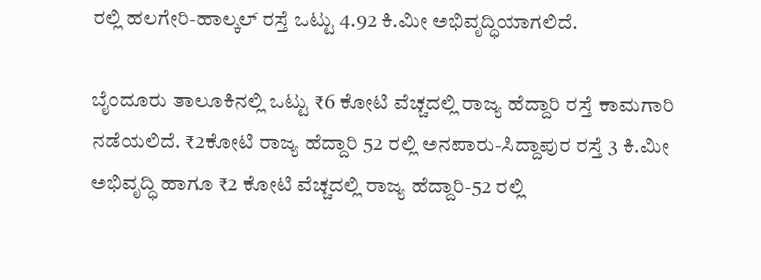ರಲ್ಲಿ ಹಲಗೇರಿ-ಹಾಲ್ಕಲ್ ರಸ್ತೆ ಒಟ್ಟು 4.92 ಕಿ.ಮೀ ಅಭಿವೃದ್ಧಿಯಾಗಲಿದೆ.

ಬೈಂದೂರು ತಾಲೂಕಿನಲ್ಲಿ ಒಟ್ಟು ₹6 ಕೋಟಿ ವೆಚ್ಚದಲ್ಲಿ ರಾಜ್ಯ ಹೆದ್ದಾರಿ ರಸ್ತೆ ಕಾಮಗಾರಿ ನಡೆಯಲಿದೆ. ₹2ಕೋಟಿ ರಾಜ್ಯ ಹೆದ್ದಾರಿ 52 ರಲ್ಲಿ ಅನಪಾರು-ಸಿದ್ದಾಪುರ ರಸ್ತೆ 3 ಕಿ.ಮೀ ಅಭಿವೃದ್ಧಿ ಹಾಗೂ ₹2 ಕೋಟಿ ವೆಚ್ಚದಲ್ಲಿ ರಾಜ್ಯ ಹೆದ್ದಾರಿ-52 ರಲ್ಲಿ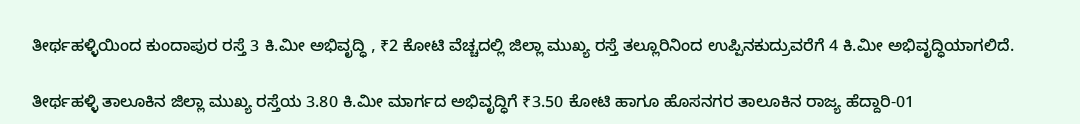ತೀರ್ಥಹಳ್ಳಿಯಿಂದ ಕುಂದಾಪುರ ರಸ್ತೆ 3 ಕಿ.ಮೀ ಅಭಿವೃದ್ಧಿ , ₹2 ಕೋಟಿ ವೆಚ್ಚದಲ್ಲಿ ಜಿಲ್ಲಾ ಮುಖ್ಯ ರಸ್ತೆ ತಲ್ಲೂರಿನಿಂದ ಉಪ್ಪಿನಕುದ್ರುವರೆಗೆ 4 ಕಿ.ಮೀ ಅಭಿವೃದ್ಧಿಯಾಗಲಿದೆ.

ತೀರ್ಥಹಳ್ಳಿ ತಾಲೂಕಿನ ಜಿಲ್ಲಾ ಮುಖ್ಯ ರಸ್ತೆಯ 3.80 ಕಿ.ಮೀ ಮಾರ್ಗದ ಅಭಿವೃದ್ಧಿಗೆ ₹3.50 ಕೋಟಿ ಹಾಗೂ ಹೊಸನಗರ ತಾಲೂಕಿನ ರಾಜ್ಯ ಹೆದ್ದಾರಿ-01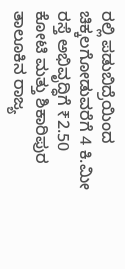ರಲ್ಲಿ ಪಡುಬಿದ್ರೆಯಿಂದ ಚಿಕ್ಕಲಗೋಡುವರೆಗೆ 4 ಕಿ.ಮೀ ರಸ್ತೆ ಅಭಿವೃದ್ಧಿಗೆ ₹2.50 ಕೋಟಿ ಮತ್ತು ಶಿಕಾರಿಪುರ ತಾಲೂಕಿನ ರಾಜ್ಯ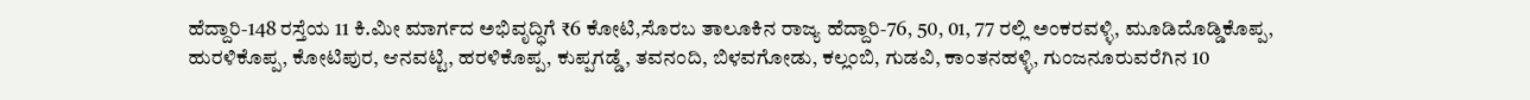ಹೆದ್ದಾರಿ-148 ರಸ್ತೆಯ 11 ಕಿ.ಮೀ ಮಾರ್ಗದ ಅಭಿವೃದ್ಧಿಗೆ ₹6 ಕೋಟಿ,ಸೊರಬ ತಾಲೂಕಿನ ರಾಜ್ಯ ಹೆದ್ದಾರಿ-76, 50, 01, 77 ರಲ್ಲಿ ಅಂಕರವಳ್ಳಿ, ಮೂಡಿದೊಡ್ಡಿಕೊಪ್ಪ, ಹುರಳಿಕೊಪ್ಪ, ಕೋಟಿಪುರ, ಆನವಟ್ಟಿ, ಹರಳಿಕೊಪ್ಪ, ಕುಪ್ಪಗಡ್ಡೆ, ತವನಂದಿ, ಬಿಳವಗೋಡು, ಕಲ್ಲಂಬಿ, ಗುಡವಿ, ಕಾಂತನಹಳ್ಳಿ, ಗುಂಜನೂರುವರೆಗಿನ 10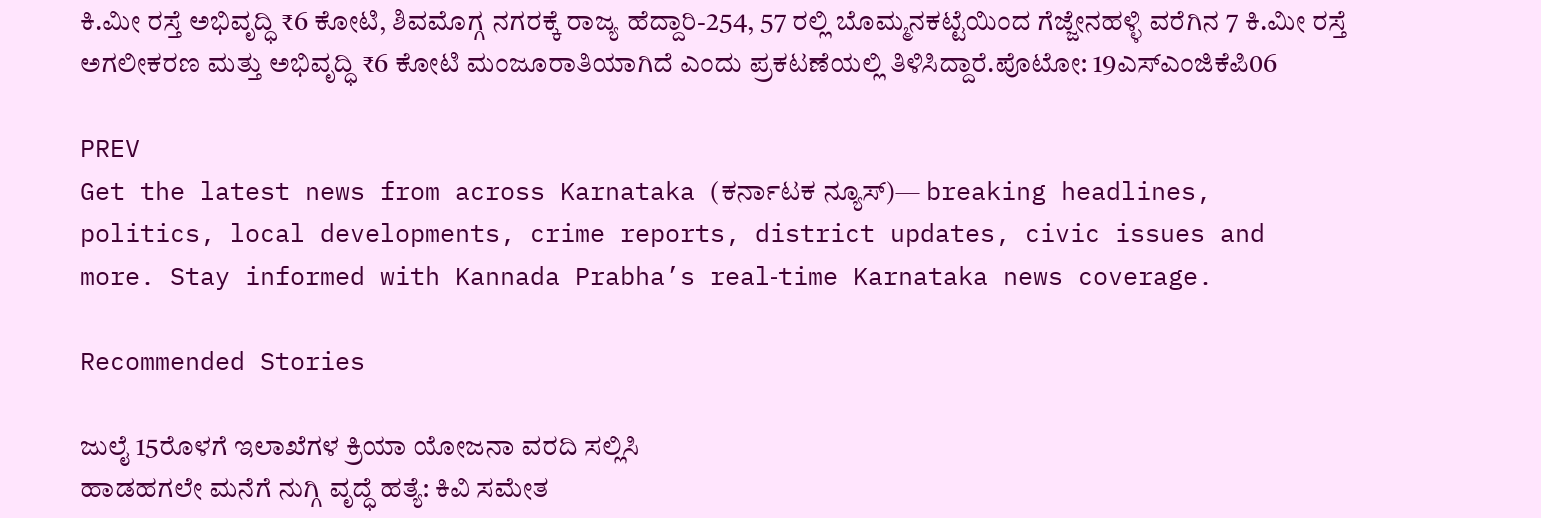ಕಿ.ಮೀ ರಸ್ತೆ ಅಭಿವೃದ್ಧಿ ₹6 ಕೋಟಿ, ಶಿವಮೊಗ್ಗ ನಗರಕ್ಕೆ ರಾಜ್ಯ ಹೆದ್ದಾರಿ-254, 57 ರಲ್ಲಿ ಬೊಮ್ಮನಕಟ್ಟೆಯಿಂದ ಗೆಜ್ಜೇನಹಳ್ಳಿ ವರೆಗಿನ 7 ಕಿ.ಮೀ ರಸ್ತೆ ಅಗಲೀಕರಣ ಮತ್ತು ಅಭಿವೃದ್ಧಿ ₹6 ಕೋಟಿ ಮಂಜೂರಾತಿಯಾಗಿದೆ ಎಂದು ಪ್ರಕಟಣೆಯಲ್ಲಿ ತಿಳಿಸಿದ್ದಾರೆ.ಪೊಟೋ: 19ಎಸ್‌ಎಂಜಿಕೆಪಿ06

PREV
Get the latest news from across Karnataka (ಕರ್ನಾಟಕ ನ್ಯೂಸ್)— breaking headlines, politics, local developments, crime reports, district updates, civic issues and more. Stay informed with Kannada Prabha’s real‑time Karnataka news coverage.

Recommended Stories

ಜುಲೈ 15ರೊಳಗೆ ಇಲಾಖೆಗಳ ಕ್ರಿಯಾ ಯೋಜನಾ ವರದಿ ಸಲ್ಲಿಸಿ
ಹಾಡಹಗಲೇ ಮನೆಗೆ ನುಗ್ಗಿ ವೃದ್ಧೆ ಹತ್ಯೆ: ಕಿವಿ ಸಮೇತ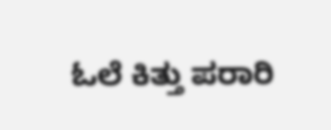ಓಲೆ ಕಿತ್ತು ಪರಾರಿ